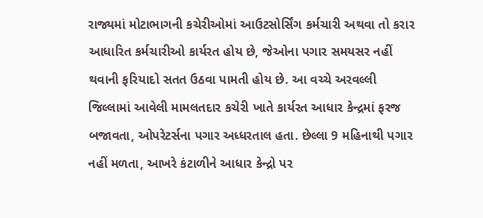રાજ્યમાં મોટાભાગની કચેરીઓમાં આઉટસોર્સિંગ કર્મચારી અથવા તો કરાર આધારિત કર્મચારીઓ કાર્યરત હોય છે, જેઓના પગાર સમયસર નહીં થવાની ફરિયાદો સતત ઉઠવા પામતી હોય છે. આ વચ્ચે અરવલ્લી જિલ્લામાં આવેલી મામલતદાર કચેરી ખાતે કાર્યરત આધાર કેન્દ્રમાં ફરજ બજાવતા, ઓપરેટર્સના પગાર અધ્ધરતાલ હતા. છેલ્લા 9 મહિનાથી પગાર નહીં મળતા, આખરે કંટાળીને આધાર કેન્દ્રો પર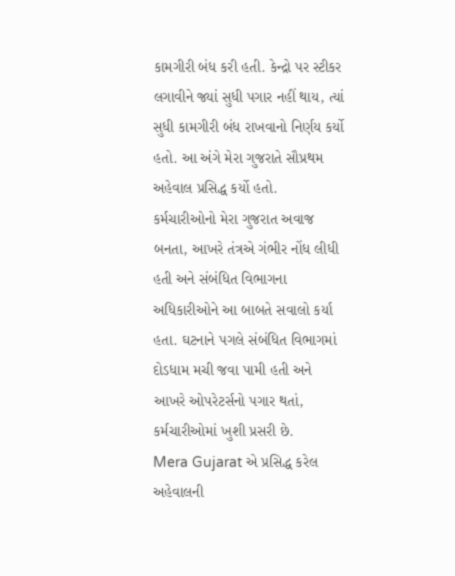કામગીરી બંધ કરી હતી. કેન્દ્રો પર સ્ટીકર લગાવીને જ્યાં સુધી પગાર નહીં થાય, ત્યાં સુધી કામગીરી બંધ રાખવાનો નિર્ણય કર્યો હતો. આ અંગે મેરા ગુજરાતે સૌપ્રથમ અહેવાલ પ્રસિદ્ધ કર્યો હતો. કર્મચારીઓનો મેરા ગુજરાત અવાજ બનતા, આખરે તંત્રએ ગંભીર નોંધ લીધી હતી અને સંબંધિત વિભાગના અધિકારીઓને આ બાબતે સવાલો કર્યા હતા. ઘટનાને પગલે સંબંધિત વિભાગમાં દોડધામ મચી જવા પામી હતી અને આખરે ઓપરેટર્સનો પગાર થતાં, કર્મચારીઓમાં ખુશી પ્રસરી છે.
Mera Gujarat એ પ્રસિદ્ધ કરેલ અહેવાલની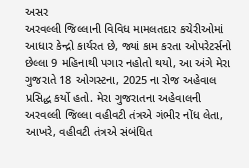અસર
અરવલ્લી જિલ્લાની વિવિધ મામલતદાર કચેરીઓમાં આધાર કેન્દ્રો કાર્યરત છે, જ્યાં કામ કરતા ઓપરેટર્સનો છેલ્લા 9 મહિનાથી પગાર નહોતો થયો, આ અંગે મેરા ગુજરાતે 18 ઓગસ્ટના, 2025 ના રોજ અહેવાલ પ્રસિદ્ધ કર્યો હતો. મેરા ગુજરાતના અહેવાલની અરવલ્લી જિલ્લા વહીવટી તંત્રએ ગંભીર નોંધ લેતા, આખરે, વહીવટી તંત્રએ સંબંધિત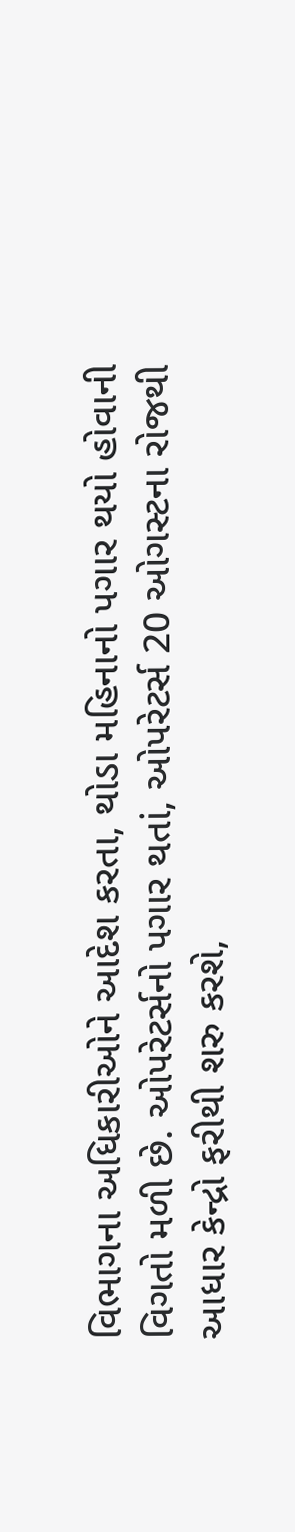વિભાગના અધિકારીઓને આદેશ કરતા, થોડા મહિનાનો પગાર થયો હોવાની વિગતો મળી છે. ઓપરેટર્સનો પગાર થતાં, ઓપરેટર્સ 20 ઓગસ્ટના રોજથી આધાર કેન્દ્રો ફરીથી શરુ કરશે,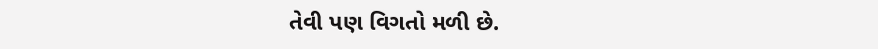તેવી પણ વિગતો મળી છે.